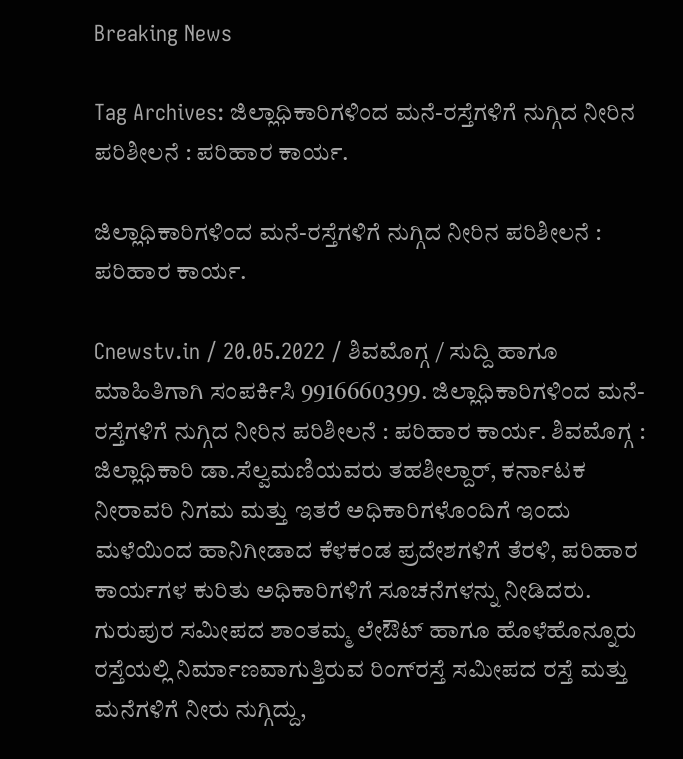Breaking News

Tag Archives: ಜಿಲ್ಲಾಧಿಕಾರಿಗಳಿಂದ ಮನೆ-ರಸ್ತೆಗಳಿಗೆ ನುಗ್ಗಿದ ನೀರಿನ ಪರಿಶೀಲನೆ : ಪರಿಹಾರ ಕಾರ್ಯ.

ಜಿಲ್ಲಾಧಿಕಾರಿಗಳಿಂದ ಮನೆ-ರಸ್ತೆಗಳಿಗೆ ನುಗ್ಗಿದ ನೀರಿನ ಪರಿಶೀಲನೆ : ಪರಿಹಾರ ಕಾರ್ಯ.

Cnewstv.in / 20.05.2022 / ಶಿವಮೊಗ್ಗ / ಸುದ್ದಿ ಹಾಗೂ ಮಾಹಿತಿಗಾಗಿ ಸಂಪರ್ಕಿಸಿ 9916660399. ಜಿಲ್ಲಾಧಿಕಾರಿಗಳಿಂದ ಮನೆ-ರಸ್ತೆಗಳಿಗೆ ನುಗ್ಗಿದ ನೀರಿನ ಪರಿಶೀಲನೆ : ಪರಿಹಾರ ಕಾರ್ಯ. ಶಿವಮೊಗ್ಗ : ಜಿಲ್ಲಾಧಿಕಾರಿ ಡಾ.ಸೆಲ್ವಮಣಿಯವರು ತಹಶೀಲ್ದಾರ್, ಕರ್ನಾಟಕ ನೀರಾವರಿ ನಿಗಮ ಮತ್ತು ಇತರೆ ಅಧಿಕಾರಿಗಳೊಂದಿಗೆ ಇಂದು ಮಳೆಯಿಂದ ಹಾನಿಗೀಡಾದ ಕೆಳಕಂಡ ಪ್ರದೇಶಗಳಿಗೆ ತೆರಳಿ, ಪರಿಹಾರ ಕಾರ್ಯಗಳ ಕುರಿತು ಅಧಿಕಾರಿಗಳಿಗೆ ಸೂಚನೆಗಳನ್ನು ನೀಡಿದರು. ಗುರುಪುರ ಸಮೀಪದ ಶಾಂತಮ್ಮ ಲೇಔಟ್ ಹಾಗೂ ಹೊಳೆಹೊನ್ನೂರು ರಸ್ತೆಯಲ್ಲಿ ನಿರ್ಮಾಣವಾಗುತ್ತಿರುವ ರಿಂಗ್‍ರಸ್ತೆ ಸಮೀಪದ ರಸ್ತೆ ಮತ್ತು ಮನೆಗಳಿಗೆ ನೀರು ನುಗ್ಗಿದ್ದು,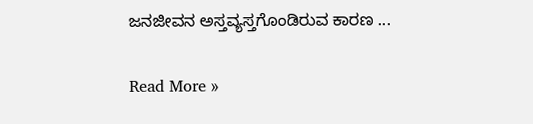ಜನಜೀವನ ಅಸ್ತವ್ಯಸ್ತಗೊಂಡಿರುವ ಕಾರಣ ...

Read More »